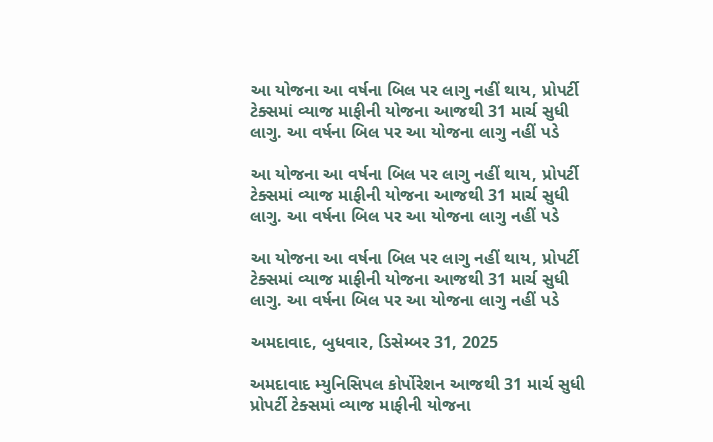આ યોજના આ વર્ષના બિલ પર લાગુ નહીં થાય, પ્રોપર્ટી ટેક્સમાં વ્યાજ માફીની યોજના આજથી 31 માર્ચ સુધી લાગુ. આ વર્ષના બિલ પર આ યોજના લાગુ નહીં પડે

આ યોજના આ વર્ષના બિલ પર લાગુ નહીં થાય, પ્રોપર્ટી ટેક્સમાં વ્યાજ માફીની યોજના આજથી 31 માર્ચ સુધી લાગુ. આ વર્ષના બિલ પર આ યોજના લાગુ નહીં પડે

આ યોજના આ વર્ષના બિલ પર લાગુ નહીં થાય, પ્રોપર્ટી ટેક્સમાં વ્યાજ માફીની યોજના આજથી 31 માર્ચ સુધી લાગુ. આ વર્ષના બિલ પર આ યોજના લાગુ નહીં પડે

અમદાવાદ, બુધવાર, ડિસેમ્બર 31, 2025

અમદાવાદ મ્યુનિસિપલ કોર્પોરેશન આજથી 31 માર્ચ સુધી પ્રોપર્ટી ટેક્સમાં વ્યાજ માફીની યોજના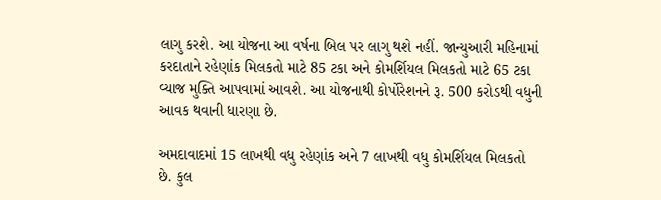લાગુ કરશે. આ યોજના આ વર્ષના બિલ પર લાગુ થશે નહીં. જાન્યુઆરી મહિનામાં કરદાતાને રહેણાંક મિલકતો માટે 85 ટકા અને કોમર્શિયલ મિલકતો માટે 65 ટકા વ્યાજ મુક્તિ આપવામાં આવશે. આ યોજનાથી કોર્પોરેશનને રૂ. 500 કરોડથી વધુની આવક થવાની ધારણા છે.

અમદાવાદમાં 15 લાખથી વધુ રહેણાંક અને 7 લાખથી વધુ કોમર્શિયલ મિલકતો છે. કુલ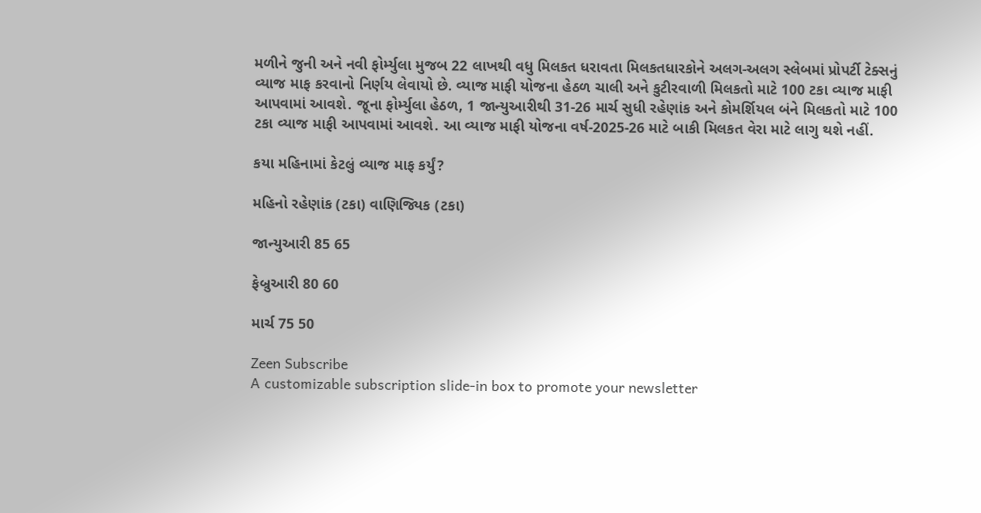મળીને જુની અને નવી ફોર્મ્યુલા મુજબ 22 લાખથી વધુ મિલકત ધરાવતા મિલકતધારકોને અલગ-અલગ સ્લેબમાં પ્રોપર્ટી ટેક્સનું વ્યાજ માફ કરવાનો નિર્ણય લેવાયો છે. વ્યાજ માફી યોજના હેઠળ ચાલી અને કુટીરવાળી મિલકતો માટે 100 ટકા વ્યાજ માફી આપવામાં આવશે. જૂના ફોર્મ્યુલા હેઠળ, 1 જાન્યુઆરીથી 31-26 માર્ચ સુધી રહેણાંક અને કોમર્શિયલ બંને મિલકતો માટે 100 ટકા વ્યાજ માફી આપવામાં આવશે. આ વ્યાજ માફી યોજના વર્ષ-2025-26 માટે બાકી મિલકત વેરા માટે લાગુ થશે નહીં.

કયા મહિનામાં કેટલું વ્યાજ માફ કર્યું?

મહિનો રહેણાંક (ટકા) વાણિજ્યિક (ટકા)

જાન્યુઆરી 85 65

ફેબ્રુઆરી 80 60

માર્ચ 75 50

Zeen Subscribe
A customizable subscription slide-in box to promote your newsletter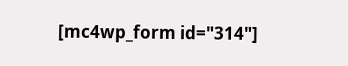[mc4wp_form id="314"]